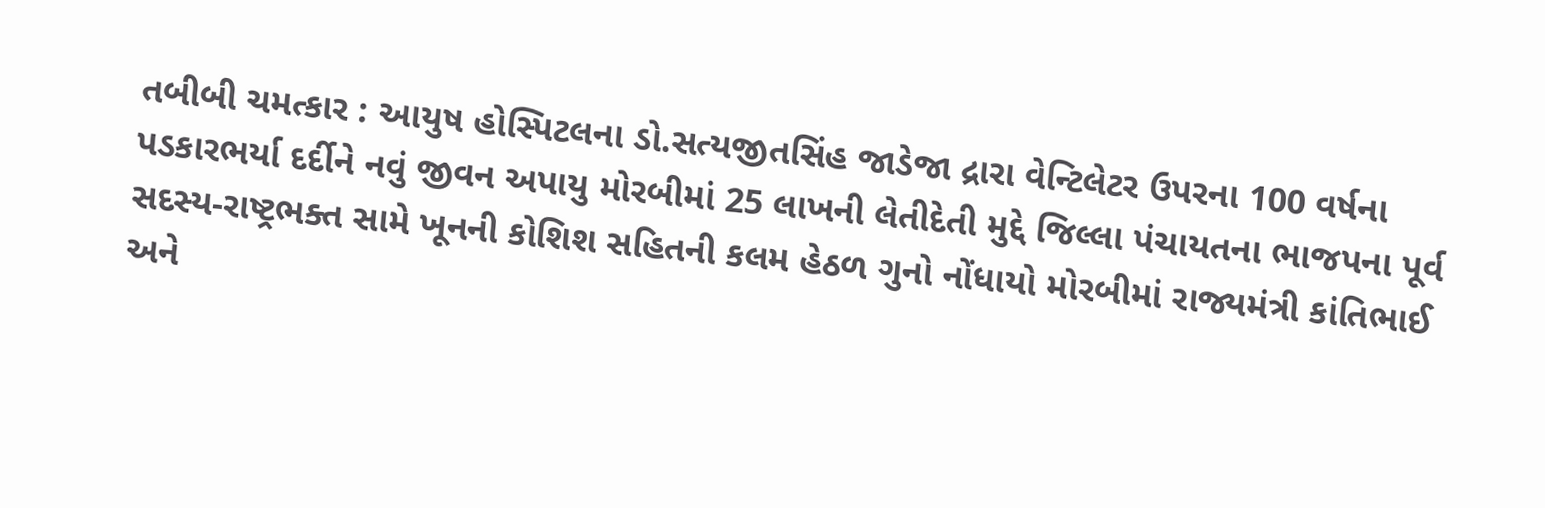તબીબી ચમત્કાર : આયુષ હોસ્પિટલના ડો.સત્યજીતસિંહ જાડેજા દ્રારા વેન્ટિલેટર ઉપરના 100 વર્ષના પડકારભર્યા દર્દીને નવું જીવન અપાયુ મોરબીમાં 25 લાખની લેતીદેતી મુદ્દે જિલ્લા પંચાયતના ભાજપના પૂર્વ સદસ્ય-રાષ્ટ્રભક્ત સામે ખૂનની કોશિશ સહિતની કલમ હેઠળ ગુનો નોંધાયો મોરબીમાં રાજ્યમંત્રી કાંતિભાઈ અને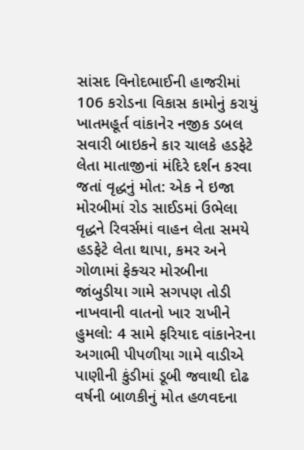સાંસદ વિનોદભાઈની હાજરીમાં 106 કરોડના વિકાસ કામોનું કરાયું ખાતમહૂર્ત વાંકાનેર નજીક ડબલ સવારી બાઇકને કાર ચાલકે હડફેટે લેતા માતાજીનાં મંદિરે દર્શન કરવા જતાં વૃદ્ધનું મોત: એક ને ઇજા મોરબીમાં રોડ સાઈડમાં ઉભેલા વૃદ્ધને રિવર્સમાં વાહન લેતા સમયે હડફેટે લેતા થાપા, કમર અને ગોળામાં ફેક્ચર મોરબીના જાંબુડીયા ગામે સગપણ તોડી નાખવાની વાતનો ખાર રાખીને હુમલો: 4 સામે ફરિયાદ વાંકાનેરના અગાભી પીપળીયા ગામે વાડીએ પાણીની કુંડીમાં ડૂબી જવાથી દોઢ વર્ષની બાળકીનું મોત હળવદના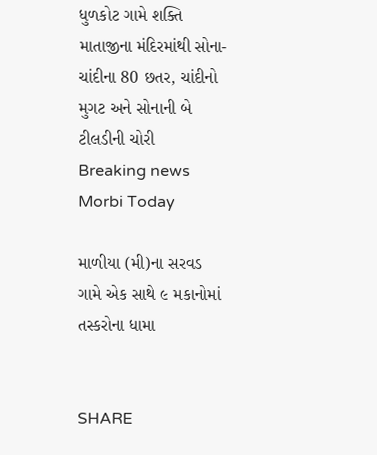ધુળકોટ ગામે શક્તિ માતાજીના મંદિરમાંથી સોના-ચાંદીના 80 છતર, ચાંદીનો મુગટ અને સોનાની બે ટીલડીની ચોરી
Breaking news
Morbi Today

માળીયા (મી)ના સરવડ ગામે એક સાથે ૯ મકાનોમાં તસ્કરોના ધામા


SHARE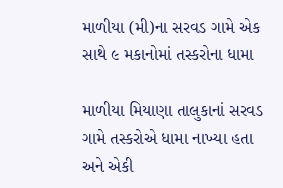માળીયા (મી)ના સરવડ ગામે એક સાથે ૯ મકાનોમાં તસ્કરોના ધામા

માળીયા મિયાણા તાલુકાનાં સરવડ ગામે તસ્કરોએ ધામા નાખ્યા હતા અને એકી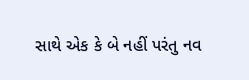સાથે એક કે બે નહીં પરંતુ નવ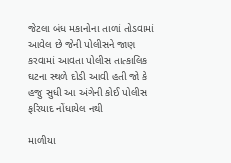જેટલા બંધ મકાનોના તાળાં તોડવામાં આવેલ છે જેની પોલીસને જાણ કરવામાં આવતા પોલીસ તાત્કાલિક ઘટના સ્થળે દોડી આવી હતી જો કે હજુ સુધી આ અંગેની કોઈ પોલીસ ફરિયાદ નોંધાયેલ નથી

માળીયા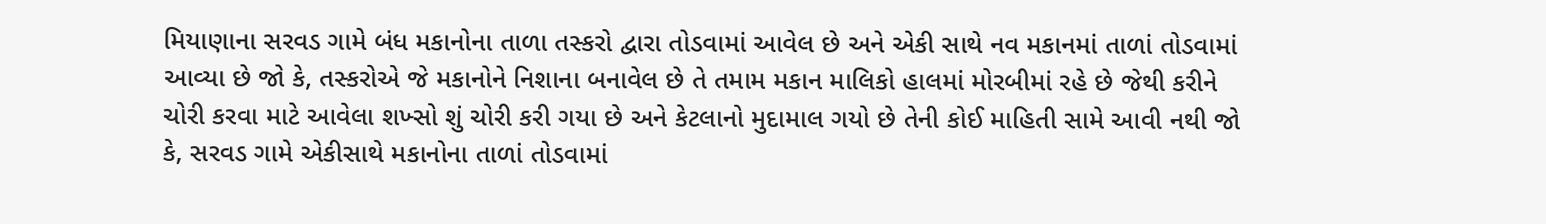મિયાણાના સરવડ ગામે બંધ મકાનોના તાળા તસ્કરો દ્વારા તોડવામાં આવેલ છે અને એકી સાથે નવ મકાનમાં તાળાં તોડવામાં આવ્યા છે જો કે, તસ્કરોએ જે મકાનોને નિશાના બનાવેલ છે તે તમામ મકાન માલિકો હાલમાં મોરબીમાં રહે છે જેથી કરીને ચોરી કરવા માટે આવેલા શખ્સો શું ચોરી કરી ગયા છે અને કેટલાનો મુદામાલ ગયો છે તેની કોઈ માહિતી સામે આવી નથી જો કે, સરવડ ગામે એકીસાથે મકાનોના તાળાં તોડવામાં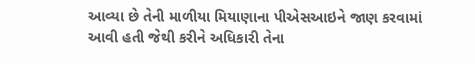આવ્યા છે તેની માળીયા મિયાણાના પીએસઆઇને જાણ કરવામાં આવી હતી જેથી કરીને અધિકારી તેના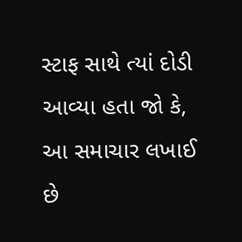સ્ટાફ સાથે ત્યાં દોડી આવ્યા હતા જો કે, આ સમાચાર લખાઈ  છે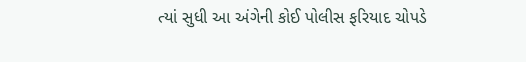ત્યાં સુધી આ અંગેની કોઈ પોલીસ ફરિયાદ ચોપડે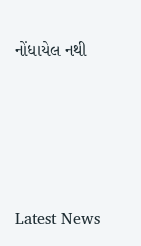નોંધાયેલ નથી






Latest News